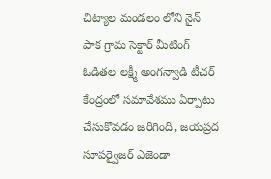చిట్యాల మండలం లోని నైన్ పాక గ్రామ సెక్టార్ మీటింగ్ ఓడితల లక్ష్మీ అంగన్వాడి టీచర్ కేంద్రంలో సమావేశము ఏర్పాటు చేసుకొవడం జరిగింది, జయప్రద సూపర్వైజర్ ఎజెండా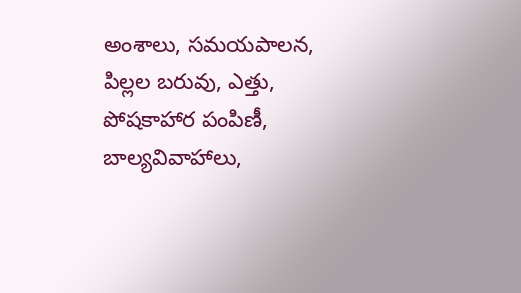అంశాలు, సమయపాలన, పిల్లల బరువు, ఎత్తు, పోషకాహార పంపిణీ, బాల్యవివాహాలు,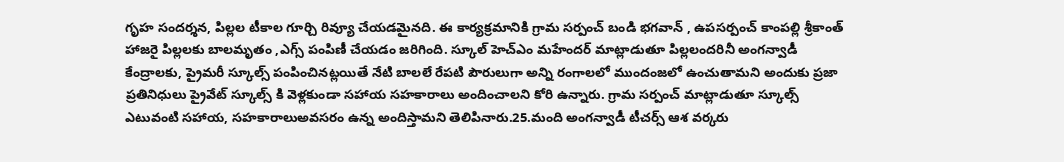గృహ సందర్శన, పిల్లల టీకాల గూర్చి రివ్యూ చేయడమైనది. ఈ కార్యక్రమానికి గ్రామ సర్పంచ్ బండి భగవాన్ , ఉపసర్పంచ్ కాంపల్లి శ్రీకాంత్ హాజరై పిల్లలకు బాలమృతం ,ఎగ్స్ పంపిణీ చేయడం జరిగింది. స్కూల్ హెచ్ఎం మహేందర్ మాట్లాడుతూ పిల్లలందరినీ అంగన్వాడీ కేంద్రాలకు, ప్రైమరీ స్కూల్స్ పంపించినట్లయితే నేటి బాలలే రేపటి పౌరులుగా అన్ని రంగాలలో ముందంజలో ఉంచుతామని అందుకు ప్రజా ప్రతినిధులు ప్రైవేట్ స్కూల్స్ కి వెళ్లకుండా సహాయ సహకారాలు అందించాలని కోరి ఉన్నారు. గ్రామ సర్పంచ్ మాట్లాడుతూ స్కూల్స్ ఎటువంటి సహాయ, సహకారాలుఅవసరం ఉన్న అందిస్తామని తెలిపినారు.25.మంది అంగన్వాడీ టీచర్స్ ఆశ వర్కరు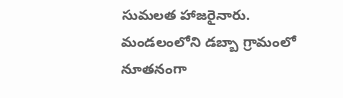సుమలత హాజరైనారు.
మండలంలోని డబ్బా గ్రామంలో నూతనంగా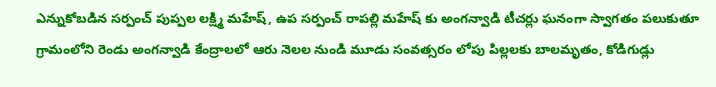ఎన్నుకోబడిన సర్పంచ్ పుప్పల లక్ష్మి మహేష్, ఉప సర్పంచ్ రాపల్లి మహేష్ కు అంగన్వాడి టీచర్లు ఘనంగా స్వాగతం పలుకుతూ గ్రామంలోని రెండు అంగన్వాడి కేంద్రాలలో ఆరు నెలల నుండి మూడు సంవత్సరం లోపు పిల్లలకు బాలమృతం, కోడిగుడ్లు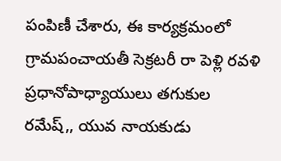పంపిణీ చేశారు, ఈ కార్యక్రమంలో గ్రామపంచాయతీ సెక్రటరీ రా పెళ్లి రవళి ప్రధానోపాధ్యాయులు తగుకుల రమేష్,, యువ నాయకుడు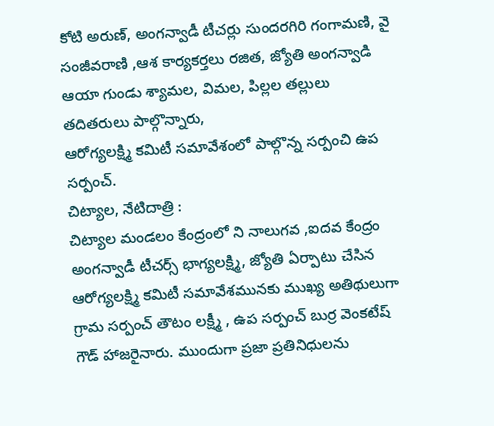కోటి అరుణ్, అంగన్వాడీ టీచర్లు సుందరగిరి గంగామణి, వై సంజీవరాణి ,ఆశ కార్యకర్తలు రజిత, జ్యోతి అంగన్వాడి ఆయా గుండు శ్యామల, విమల, పిల్లల తల్లులు తదితరులు పాల్గొన్నారు,
ఆరోగ్యలక్ష్మి కమిటీ సమావేశంలో పాల్గొన్న సర్పంచి ఉప సర్పంచ్.
చిట్యాల, నేటిదాత్రి :
చిట్యాల మండలం కేంద్రంలో ని నాలుగవ ,ఐదవ కేంద్రం అంగన్వాడీ టీచర్స్ భాగ్యలక్ష్మి, జ్యోతి ఏర్పాటు చేసిన ఆరోగ్యలక్ష్మి కమిటీ సమావేశమునకు ముఖ్య అతిథులుగా గ్రామ సర్పంచ్ తౌటం లక్ష్మీ , ఉప సర్పంచ్ బుర్ర వెంకటేష్ గౌడ్ హాజరైనారు. ముందుగా ప్రజా ప్రతినిధులను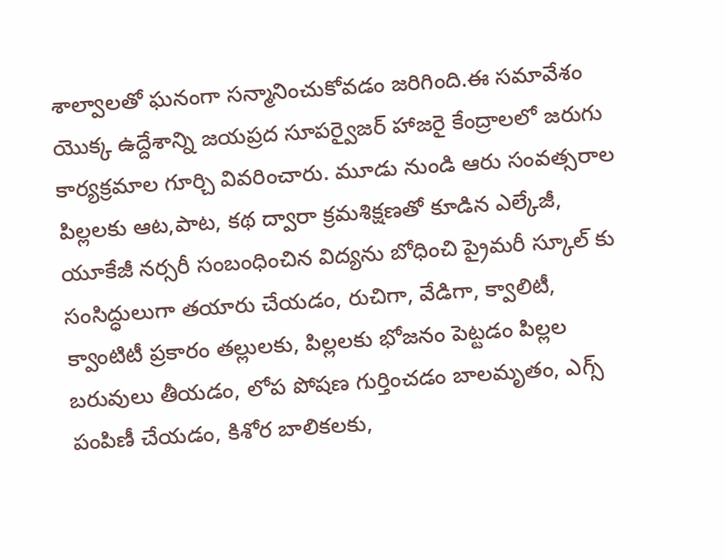శాల్వాలతో ఘనంగా సన్మానించుకోవడం జరిగింది.ఈ సమావేశం యొక్క ఉద్దేశాన్ని జయప్రద సూపర్వైజర్ హాజరై కేంద్రాలలో జరుగు కార్యక్రమాల గూర్చి వివరించారు. మూడు నుండి ఆరు సంవత్సరాల పిల్లలకు ఆట,పాట, కథ ద్వారా క్రమశిక్షణతో కూడిన ఎల్కేజీ, యూకేజీ నర్సరీ సంబంధించిన విద్యను బోధించి ప్రైమరీ స్కూల్ కు సంసిద్ధులుగా తయారు చేయడం, రుచిగా, వేడిగా, క్వాలిటీ, క్వాంటిటీ ప్రకారం తల్లులకు, పిల్లలకు భోజనం పెట్టడం పిల్లల బరువులు తీయడం, లోప పోషణ గుర్తించడం బాలమృతం, ఎగ్స్ పంపిణీ చేయడం, కిశోర బాలికలకు,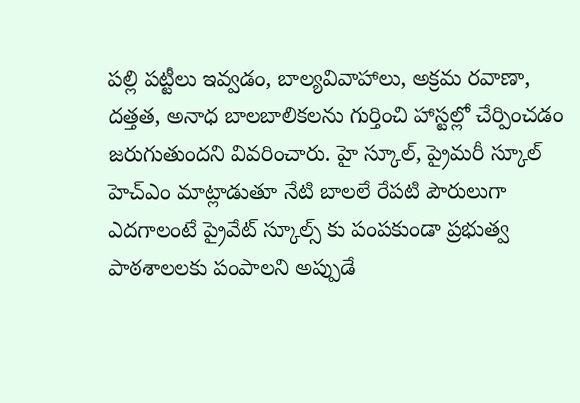పల్లి పట్టీలు ఇవ్వడం, బాల్యవివాహాలు, అక్రమ రవాణా, దత్తత, అనాధ బాలబాలికలను గుర్తించి హాస్టల్లో చేర్పించడం జరుగుతుందని వివరించారు. హై స్కూల్, ప్రైమరీ స్కూల్ హెచ్ఎం మాట్లాడుతూ నేటి బాలలే రేపటి పౌరులుగా ఎదగాలంటే ప్రైవేట్ స్కూల్స్ కు పంపకుండా ప్రభుత్వ పాఠశాలలకు పంపాలని అప్పుడే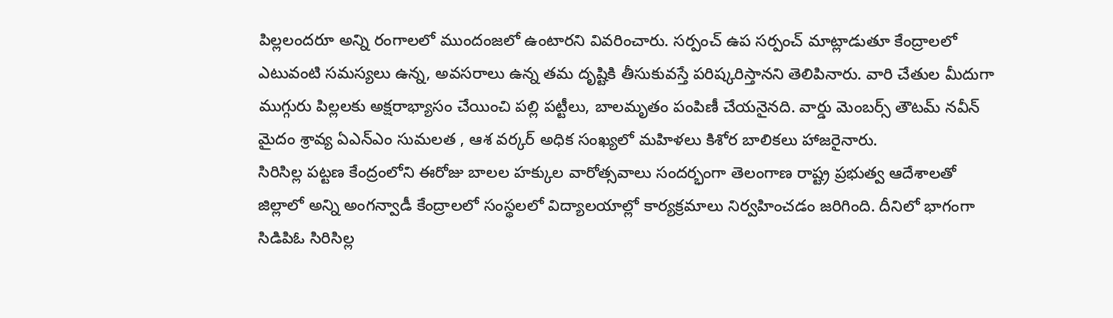పిల్లలందరూ అన్ని రంగాలలో ముందంజలో ఉంటారని వివరించారు. సర్పంచ్ ఉప సర్పంచ్ మాట్లాడుతూ కేంద్రాలలో ఎటువంటి సమస్యలు ఉన్న, అవసరాలు ఉన్న తమ దృష్టికి తీసుకువస్తే పరిష్కరిస్తానని తెలిపినారు. వారి చేతుల మీదుగా ముగ్గురు పిల్లలకు అక్షరాభ్యాసం చేయించి పల్లి పట్టీలు, బాలమృతం పంపిణీ చేయనైనది. వార్డు మెంబర్స్ తౌటమ్ నవీన్ మైదం శ్రావ్య ఏఎన్ఎం సుమలత , ఆశ వర్కర్ అధిక సంఖ్యలో మహిళలు కిశోర బాలికలు హాజరైనారు.
సిరిసిల్ల పట్టణ కేంద్రంలోని ఈరోజు బాలల హక్కుల వారోత్సవాలు సందర్భంగా తెలంగాణ రాష్ట్ర ప్రభుత్వ ఆదేశాలతో జిల్లాలో అన్ని అంగన్వాడీ కేంద్రాలలో సంస్థలలో విద్యాలయాల్లో కార్యక్రమాలు నిర్వహించడం జరిగింది. దీనిలో భాగంగా సిడిపిఓ సిరిసిల్ల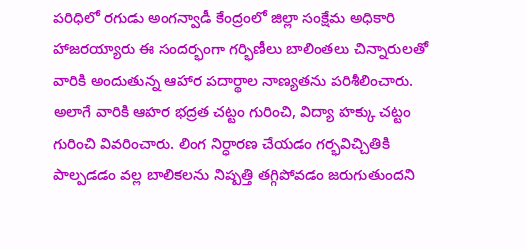పరిధిలో రగుడు అంగన్వాడీ కేంద్రంలో జిల్లా సంక్షేమ అధికారి హాజరయ్యారు ఈ సందర్భంగా గర్భిణీలు బాలింతలు చిన్నారులతో వారికి అందుతున్న ఆహార పదార్థాల నాణ్యతను పరిశీలించారు. అలాగే వారికి ఆహర భద్రత చట్టం గురించి, విద్యా హక్కు చట్టం గురించి వివరించారు. లింగ నిర్ధారణ చేయడం గర్భవిచ్చితికి పాల్పడడం వల్ల బాలికలను నిష్పత్తి తగ్గిపోవడం జరుగుతుందని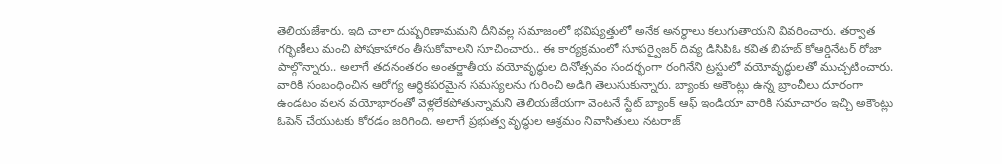తెలియజేశారు. ఇది చాలా దుష్పరిణామమని దీనివల్ల సమాజంలో భవిష్యత్తులో అనేక అనర్ధాలు కలుగుతాయని వివరించారు. తర్వాత గర్భిణీలు మంచి పోషకాహారం తీసుకోవాలని సూచించారు.. ఈ కార్యక్రమంలో సూపర్వైజర్ దివ్య డిసిపిఓ కవిత బిహబ్ కోఆర్డినేటర్ రోజా పాల్గొన్నారు.. అలాగే తదనంతరం అంతర్జాతీయ వయోవృద్ధుల దినోత్సవం సందర్భంగా రంగినేని ట్రస్టులో వయోవృద్ధులతో ముచ్చటించారు. వారికి సంబంధించిన ఆరోగ్య ఆర్థికపరమైన సమస్యలను గురించి అడిగి తెలుసుకున్నారు. బ్యాంకు అకౌంట్లు ఉన్న బ్రాంచీలు దూరంగా ఉండటం వలన వయోభారంతో వెళ్లలేకపోతున్నామని తెలియజేయగా వెంటనే స్టేట్ బ్యాంక్ ఆఫ్ ఇండియా వారికి సమాచారం ఇచ్చి అకౌంట్లు ఓపెన్ చేయుటకు కోరడం జరిగింది. అలాగే ప్రభుత్వ వృద్ధుల ఆశ్రమం నివాసితులు నటరాజ్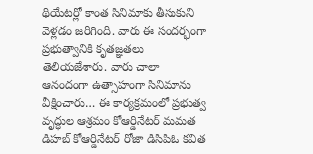థియేటర్లో కాంత సినిమాకు తీసుకుని వెళ్లడం జరిగింది. వారు ఈ సందర్భంగా ప్రభుత్వానికి కృతజ్ఞతలు తెలియజేశారు. వారు చాలా ఆనందంగా ఉత్సాహంగా సినిమాను వీక్షించారు… ఈ కార్యక్రమంలో ప్రభుత్వ వృద్ధుల ఆశ్రమం కోఆర్డినేటర్ మమత డిహబ్ కోఆర్డినేటర్ రోజా డిసిపిఓ కవిత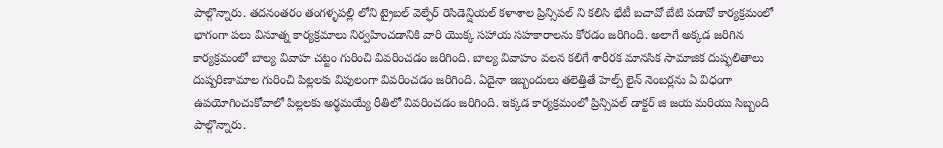పాల్గొన్నారు. తదనంతరం తంగళ్ళపల్లి లోని ట్రైబల్ వెల్ఫేర్ రెసిడెన్షియల్ కళాశాల ప్రిన్సిపల్ ని కలిసి భేటీ బచావో బేటి పడావో కార్యక్రమంలో భాగంగా పలు వినూత్న కార్యక్రమాలు నిర్వహించడానికి వారి యొక్క సహాయ సహకారాలను కోరడం జరిగింది. అలాగే అక్కడ జరిగిన కార్యక్రమంలో బాల్య వివాహ చట్టం గురించి వివరించడం జరిగింది. బాల్య వివాహం వలన కలిగే శారీరక మానసిక సామాజిక దుష్ఫలితాలు దుష్పరిణామాల గురించి పిల్లలకు విపులంగా వివరించడం జరిగింది. ఏదైనా ఇబ్బందులు తలెత్తితే హెల్ప్ లైన్ నెంబర్లను ఏ విధంగా ఉపయోగించుకోవాలో పిల్లలకు అర్థమయ్యే రీతిలో వివరించడం జరిగింది. ఇక్కడ కార్యక్రమంలో ప్రిన్సిపల్ డాక్టర్ జి జయ మరియు సిబ్బంది పాల్గొన్నారు.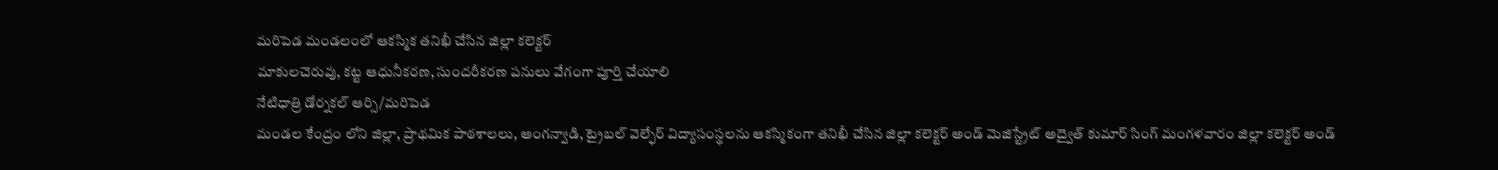మరిపెడ మండలంలో ఆకస్మిక తనిఖీ చేసిన జిల్లా కలెక్టర్
మాకులచెరువు, కట్ట ఆధునీకరణ, సుందరీకరణ పనులు వేగంగా పూర్తి చేయాలి
నేటిధాత్రి డోర్నకల్ ఆర్సి/మరిపెడ
మండల కేంద్రం లోని జిల్లా, ప్రాథమిక పాఠశాలలు, అంగన్వాడి, ట్రైబల్ వెల్ఫేర్ విద్యాసంస్థలను ఆకస్మికంగా తనిఖీ చేసిన జిల్లా కలెక్టర్ అండ్ మెజిస్ట్రేట్ అద్వైత్ కుమార్ సింగ్ మంగళవారం జిల్లా కలెక్టర్ అండ్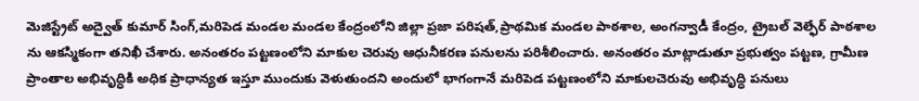మెజిస్ట్రేట్ అద్వైత్ కుమార్ సింగ్,మరిపెడ మండల మండల కేంద్రంలోని జిల్లా ప్రజా పరిషత్,ప్రాథమిక మండల పాఠశాల, అంగన్వాడీ కేంద్రం, ట్రైబల్ వెల్ఫేర్ పాఠశాల ను ఆకస్మికంగా తనిఖీ చేశారు. అనంతరం పట్టణంలోని మాకుల చెరువు ఆధునీకరణ పనులను పరిశీలించారు. అనంతరం మాట్లాడుతూ ప్రభుత్వం పట్టణ, గ్రామీణ ప్రాంతాల అభివృద్ధికి అధిక ప్రాధాన్యత ఇస్తూ ముందుకు వెళుతుందని అందులో భాగంగానే మరిపెడ పట్టణంలోని మాకులచెరువు అభివృద్ధి పనులు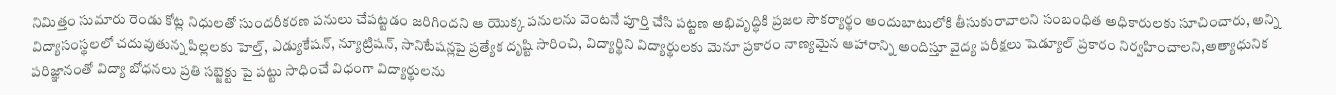నిమిత్తం సుమారు రెండు కోట్ల నిధులతో సుందరీకరణ పనులు చేపట్టడం జరిగిందని ఆ యొక్క పనులను వెంటనే పూర్తి చేసి పట్టణ అభివృద్ధికి ప్రజల సౌకర్యార్థం అందుబాటులోకి తీసుకురావాలని సంబంధిత అధికారులకు సూచించారు, అన్ని విద్యాసంస్థలలో చదువుతున్న పిల్లలకు హెల్త్, ఎడ్యుకేషన్, న్యూట్రిషన్, సానిటేషన్లపై ప్రత్యేక దృష్టి సారించి, విద్యార్థిని విద్యార్థులకు మెనూ ప్రకారం నాణ్యమైన ఆహారాన్ని అందిస్తూ వైద్య పరీక్షలు షెడ్యూల్ ప్రకారం నిర్వహించాలని,అత్యాధునిక పరిజ్ఞానంతో విద్యా బోధనలు ప్రతి సబ్జెక్టు పై పట్టు సాధించే విధంగా విద్యార్థులను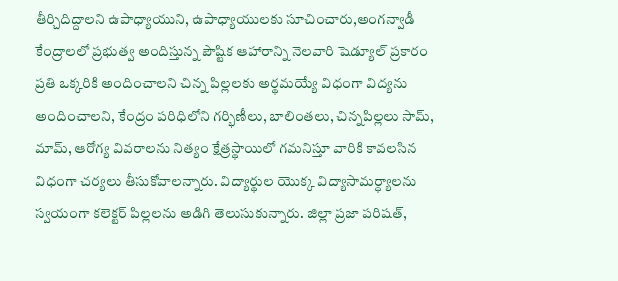తీర్చిదిద్దాలని ఉపాధ్యాయుని, ఉపాధ్యాయులకు సూచించారు,అంగన్వాడీ కేంద్రాలలో ప్రభుత్వ అందిస్తున్న పౌష్టిక ఆహారాన్ని నెలవారి షెడ్యూల్ ప్రకారం ప్రతి ఒక్కరికి అందించాలని చిన్న పిల్లలకు అర్థమయ్యే విధంగా విద్యను అందించాలని, కేంద్రం పరిధిలోని గర్భిణీలు, బాలింతలు, చిన్నపిల్లలు సామ్, మామ్, ఆరోగ్య వివరాలను నిత్యం క్షేత్రస్థాయిలో గమనిస్తూ వారికి కావలసిన విధంగా చర్యలు తీసుకోవాలన్నారు. విద్యార్థుల యొక్క విద్యాసామర్ధ్యాలను స్వయంగా కలెక్టర్ పిల్లలను అడిగి తెలుసుకున్నారు. జిల్లా ప్రజా పరిషత్,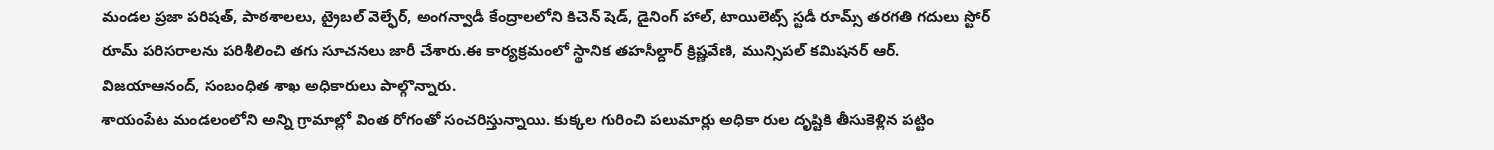మండల ప్రజా పరిషత్, పాఠశాలలు, ట్రైబల్ వెల్ఫేర్, అంగన్వాడీ కేంద్రాలలోని కిచెన్ షెడ్, డైనింగ్ హాల్, టాయిలెట్స్ స్టడీ రూమ్స్ తరగతి గదులు స్టోర్ రూమ్ పరిసరాలను పరిశీలించి తగు సూచనలు జారీ చేశారు.ఈ కార్యక్రమంలో స్థానిక తహసీల్దార్ క్రిష్ణవేణి, మున్సిపల్ కమిషనర్ ఆర్. విజయాఆనంద్, సంబంధిత శాఖ అధికారులు పాల్గొన్నారు.
శాయంపేట మండలంలోని అన్ని గ్రామాల్లో వింత రోగంతో సంచరిస్తున్నాయి. కుక్కల గురించి పలుమార్లు అధికా రుల దృష్టికి తీసుకెళ్లిన పట్టిం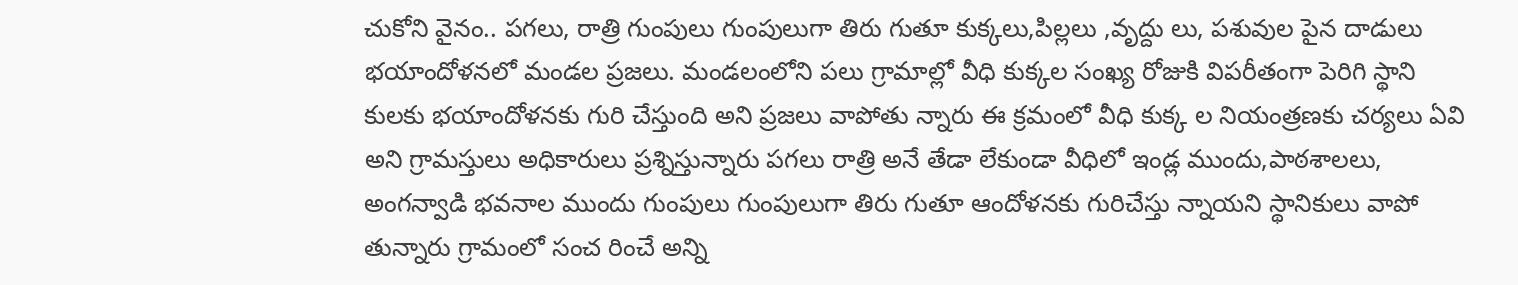చుకోని వైనం.. పగలు, రాత్రి గుంపులు గుంపులుగా తిరు గుతూ కుక్కలు,పిల్లలు ,వృద్దు లు, పశువుల పైన దాడులు భయాందోళనలో మండల ప్రజలు. మండలంలోని పలు గ్రామాల్లో వీధి కుక్కల సంఖ్య రోజుకి విపరీతంగా పెరిగి స్థాని కులకు భయాందోళనకు గురి చేస్తుంది అని ప్రజలు వాపోతు న్నారు ఈ క్రమంలో వీధి కుక్క ల నియంత్రణకు చర్యలు ఏవి అని గ్రామస్తులు అధికారులు ప్రశ్నిస్తున్నారు పగలు రాత్రి అనే తేడా లేకుండా వీధిలో ఇండ్ల ముందు,పాఠశాలలు, అంగన్వాడి భవనాల ముందు గుంపులు గుంపులుగా తిరు గుతూ ఆందోళనకు గురిచేస్తు న్నాయని స్థానికులు వాపో తున్నారు గ్రామంలో సంచ రించే అన్ని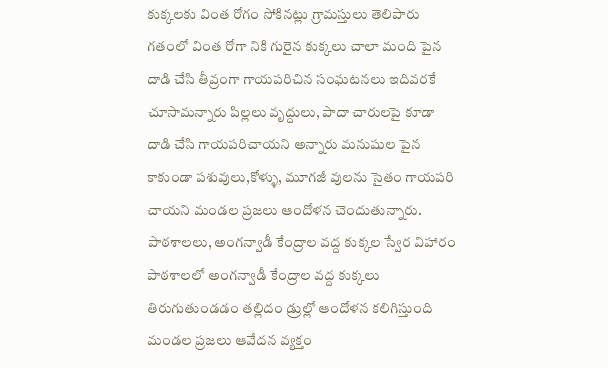కుక్కలకు వింత రోగం సోకినట్లు గ్రామస్తులు తెలిపారు గతంలో వింత రోగా నికి గురైన కుక్కలు చాలా మంది పైన దాడి చేసి తీవ్రంగా గాయపరిచిన సంఘటనలు ఇదివరకే చూసామన్నారు పిల్లలు వృద్దులు, పాదా చారులపై కూడా దాడి చేసి గాయపరిచాయని అన్నారు మనుషుల పైన కాకుండా పశువులు,కోళ్ళు, మూగజీ వులను సైతం గాయపరి చాయని మండల ప్రజలు ఆందోళన చెందుతున్నారు.
పాఠశాలలు, అంగన్వాడీ కేంద్రాల వద్ద కుక్కల స్వేర విహారం
పాఠశాలలో అంగన్వాడీ కేంద్రాల వద్ద కుక్కలు తిరుగుతుండడం తల్లిదం డ్రుల్లో ఆందోళన కలిగిస్తుంది మండల ప్రజలు ఆవేదన వ్యక్తం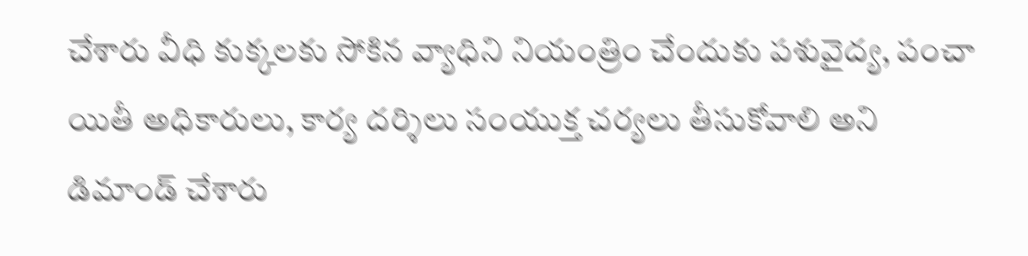చేశారు వీధి కుక్కలకు సోకిన వ్యాధిని నియంత్రిం చేందుకు పశువైద్య, పంచా యితీ అధికారులు, కార్య దర్శిలు సంయుక్త చర్యలు తీసుకోవాలి అని డిమాండ్ చేశారు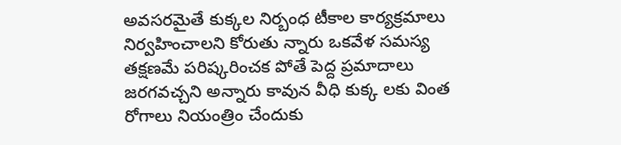అవసరమైతే కుక్కల నిర్బంధ టీకాల కార్యక్రమాలు నిర్వహించాలని కోరుతు న్నారు ఒకవేళ సమస్య తక్షణమే పరిష్కరించక పోతే పెద్ద ప్రమాదాలు జరగవచ్చని అన్నారు కావున వీధి కుక్క లకు వింత రోగాలు నియంత్రిం చేందుకు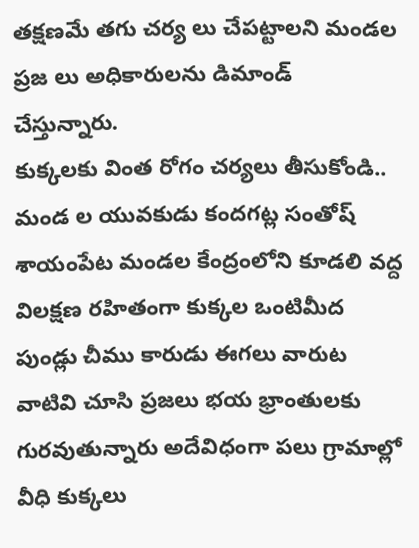తక్షణమే తగు చర్య లు చేపట్టాలని మండల ప్రజ లు అధికారులను డిమాండ్ చేస్తున్నారు.
కుక్కలకు వింత రోగం చర్యలు తీసుకోండి.. మండ ల యువకుడు కందగట్ల సంతోష్
శాయంపేట మండల కేంద్రంలోని కూడలి వద్ద విలక్షణ రహితంగా కుక్కల ఒంటిమీద పుండ్లు చీము కారుడు ఈగలు వారుట వాటివి చూసి ప్రజలు భయ భ్రాంతులకు గురవుతున్నారు అదేవిధంగా పలు గ్రామాల్లో వీధి కుక్కలు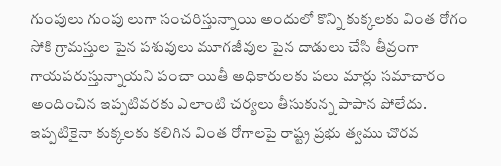గుంపులు గుంపు లుగా సంచరిస్తున్నాయి అందులో కొన్ని కుక్కలకు వింత రోగం సోకి గ్రామస్తుల పైన పశువులు మూగజీవుల పైన దాడులు చేసి తీవ్రంగా గాయపరుస్తున్నాయని పంచా యితీ అధికారులకు పలు మార్లు సమాచారం అందించిన ఇప్పటివరకు ఎలాంటి చర్యలు తీసుకున్న పాపాన పోలేదు. ఇప్పటికైనా కుక్కలకు కలిగిన వింత రోగాలపై రాష్ట్ర ప్రభు త్వము చొరవ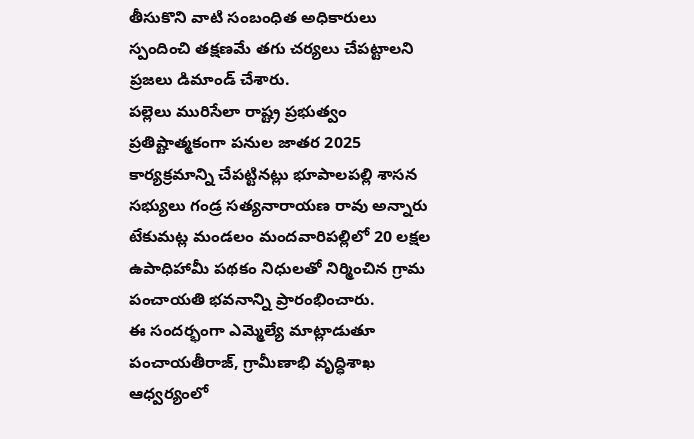తీసుకొని వాటి సంబంధిత అధికారులు స్పందించి తక్షణమే తగు చర్యలు చేపట్టాలని ప్రజలు డిమాండ్ చేశారు.
పల్లెలు మురిసేలా రాష్ట్ర ప్రభుత్వం ప్రతిష్టాత్మకంగా పనుల జాతర 2025 కార్యక్రమాన్ని చేపట్టినట్లు భూపాలపల్లి శాసన సభ్యులు గండ్ర సత్యనారాయణ రావు అన్నారు టేకుమట్ల మండలం మందవారిపల్లిలో 20 లక్షల ఉపాధిహామీ పథకం నిధులతో నిర్మించిన గ్రామ పంచాయతి భవనాన్ని ప్రారంభించారు.
ఈ సందర్భంగా ఎమ్మెల్యే మాట్లాడుతూ పంచాయతీరాజ్, గ్రామీణాభి వృద్ధిశాఖ ఆధ్వర్యంలో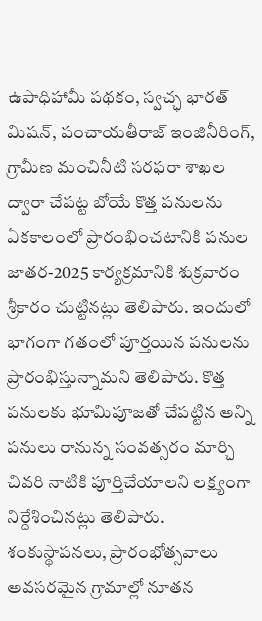ఉపాధిహామీ పథకం, స్వచ్ఛ భారత్ మిషన్, పంచాయతీరాజ్ ఇంజినీరింగ్, గ్రామీణ మంచినీటి సరఫరా శాఖల ద్వారా చేపట్ట బోయే కొత్త పనులను ఏకకాలంలో ప్రారంభించటానికి పనుల జాతర-2025 కార్యక్రమానికి శుక్రవారం శ్రీకారం చుట్టినట్లు తెలిపారు. ఇందులో భాగంగా గతంలో పూర్తయిన పనులను ప్రారంభిస్తున్నామని తెలిపారు. కొత్త పనులకు భూమిపూజతో చేపట్టిన అన్ని పనులు రానున్న సంవత్సరం మార్చి చివరి నాటికి పూర్తిచేయాలని లక్ష్యంగా నిర్దేశించినట్లు తెలిపారు. శంకుస్థాపనలు, ప్రారంభోత్సవాలు అవసరమైన గ్రామాల్లో నూతన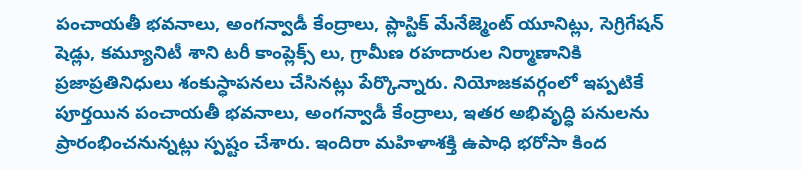పంచాయతీ భవనాలు, అంగన్వాడీ కేంద్రాలు, ప్లాస్టిక్ మేనేజ్మెంట్ యూనిట్లు, సెగ్రిగేషన్ షెడ్లు, కమ్యూనిటీ శాని టరీ కాంప్లెక్స్ లు, గ్రామీణ రహదారుల నిర్మాణానికి ప్రజాప్రతినిధులు శంకుస్ధాపనలు చేసినట్లు పేర్కొన్నారు. నియోజకవర్గంలో ఇప్పటికే పూర్తయిన పంచాయతీ భవనాలు, అంగన్వాడీ కేంద్రాలు, ఇతర అభివృద్ధి పనులను ప్రారంభించనున్నట్లు స్పష్టం చేశారు. ఇందిరా మహిళాశక్తి ఉపాధి భరోసా కింద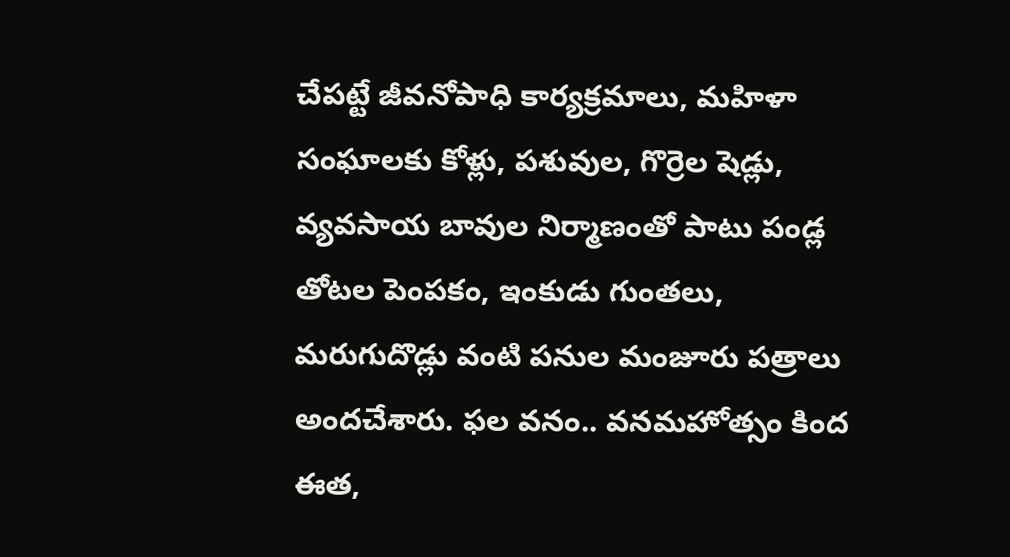చేపట్టే జీవనోపాధి కార్యక్రమాలు, మహిళా సంఘాలకు కోళ్లు, పశువుల, గొర్రెల షెడ్లు, వ్యవసాయ బావుల నిర్మాణంతో పాటు పండ్ల తోటల పెంపకం, ఇంకుడు గుంతలు, మరుగుదొడ్లు వంటి పనుల మంజూరు పత్రాలు అందచేశారు. ఫల వనం.. వనమహోత్సం కింద ఈత,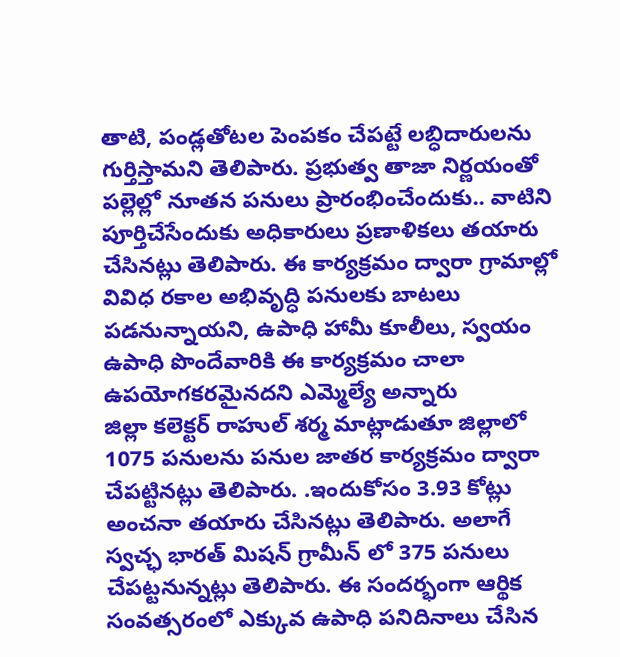తాటి, పండ్లతోటల పెంపకం చేపట్టే లబ్ధిదారులను గుర్తిస్తామని తెలిపారు. ప్రభుత్వ తాజా నిర్ణయంతో పల్లెల్లో నూతన పనులు ప్రారంభించేందుకు.. వాటిని పూర్తిచేసేందుకు అధికారులు ప్రణాళికలు తయారు చేసినట్లు తెలిపారు. ఈ కార్యక్రమం ద్వారా గ్రామాల్లో వివిధ రకాల అభివృద్ధి పనులకు బాటలు పడనున్నాయని, ఉపాధి హామీ కూలీలు, స్వయం ఉపాధి పొందేవారికి ఈ కార్యక్రమం చాలా ఉపయోగకరమైనదని ఎమ్మెల్యే అన్నారు
జిల్లా కలెక్టర్ రాహుల్ శర్మ మాట్లాడుతూ జిల్లాలో 1075 పనులను పనుల జాతర కార్యక్రమం ద్వారా చేపట్టినట్లు తెలిపారు. .ఇందుకోసం 3.93 కోట్లు అంచనా తయారు చేసినట్లు తెలిపారు. అలాగే స్వచ్ఛ భారత్ మిషన్ గ్రామీన్ లో 375 పనులు చేపట్టనున్నట్లు తెలిపారు. ఈ సందర్భంగా ఆర్థిక సంవత్సరంలో ఎక్కువ ఉపాధి పనిదినాలు చేసిన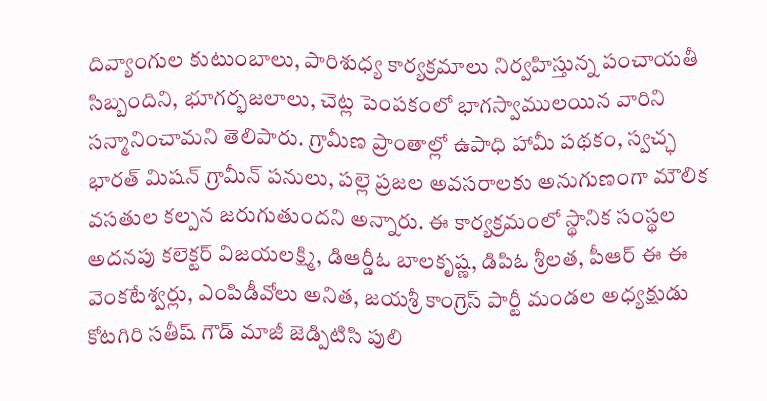దివ్యాంగుల కుటుంబాలు, పారిశుధ్య కార్యక్రమాలు నిర్వహిస్తున్న పంచాయతీ సిబ్బందిని, భూగర్భజలాలు, చెట్ల పెంపకంలో భాగస్వాములయిన వారిని సన్మానించామని తెలిపారు. గ్రామీణ ప్రాంతాల్లో ఉపాధి హామీ పథకం, స్వచ్ఛ భారత్ మిషన్ గ్రామీన్ పనులు, పల్లె ప్రజల అవసరాలకు అనుగుణంగా మౌలిక వసతుల కల్పన జరుగుతుందని అన్నారు. ఈ కార్యక్రమంలో స్థానిక సంస్థల అదనపు కలెక్టర్ విజయలక్ష్మి, డిఆర్డీఓ బాలకృష్ణ, డిపిఓ శ్రీలత, పీఆర్ ఈ ఈ వెంకటేశ్వర్లు, ఎంపిడీవోలు అనిత, జయశ్రీ కాంగ్రెస్ పార్టీ మండల అధ్యక్షుడు కోటగిరి సతీష్ గౌడ్ మాజీ జెడ్పిటిసి పులి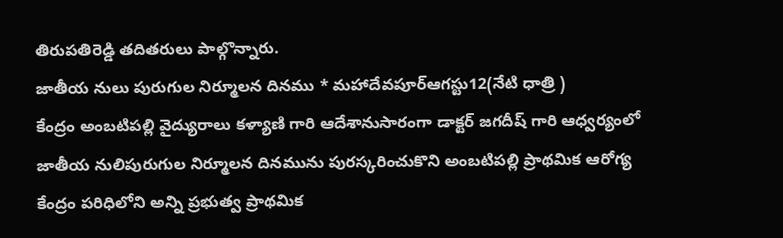తిరుపతిరెడ్డి తదితరులు పాల్గొన్నారు.
జాతీయ నులు పురుగుల నిర్మూలన దినము * మహాదేవపూర్ఆగస్టు12(నేటి ధాత్రి )
కేంద్రం అంబటిపల్లి వైద్యురాలు కళ్యాణి గారి ఆదేశానుసారంగా డాక్టర్ జగదీష్ గారి ఆధ్వర్యంలో జాతీయ నులిపురుగుల నిర్మూలన దినమును పురస్కరించుకొని అంబటిపల్లి ప్రాథమిక ఆరోగ్య కేంద్రం పరిధిలోని అన్ని ప్రభుత్వ ప్రాథమిక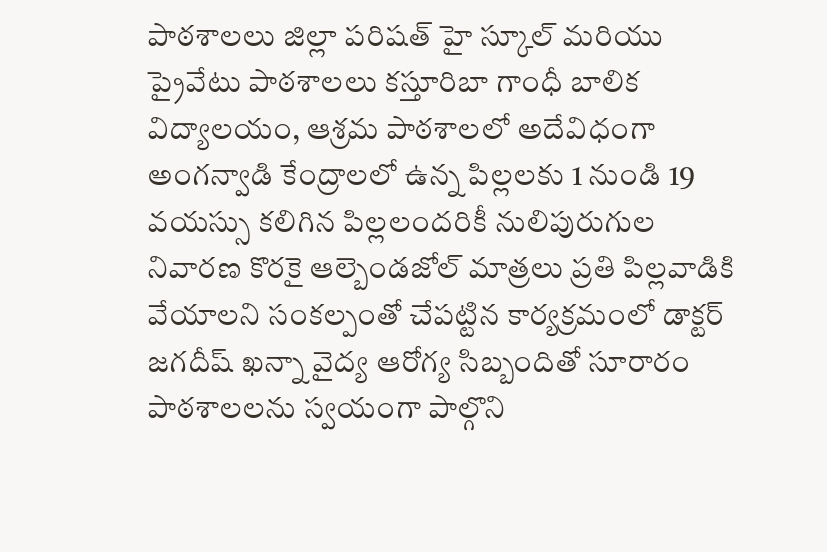పాఠశాలలు జిల్లా పరిషత్ హై స్కూల్ మరియు ప్రైవేటు పాఠశాలలు కస్తూరిబా గాంధీ బాలిక విద్యాలయం, ఆశ్రమ పాఠశాలలో అదేవిధంగా అంగన్వాడి కేంద్రాలలో ఉన్న పిల్లలకు 1 నుండి 19 వయస్సు కలిగిన పిల్లలందరికీ నులిపురుగుల నివారణ కొరకై ఆల్బెండజోల్ మాత్రలు ప్రతి పిల్లవాడికి వేయాలని సంకల్పంతో చేపట్టిన కార్యక్రమంలో డాక్టర్ జగదీష్ ఖన్నా వైద్య ఆరోగ్య సిబ్బందితో సూరారం పాఠశాలలను స్వయంగా పాల్గొని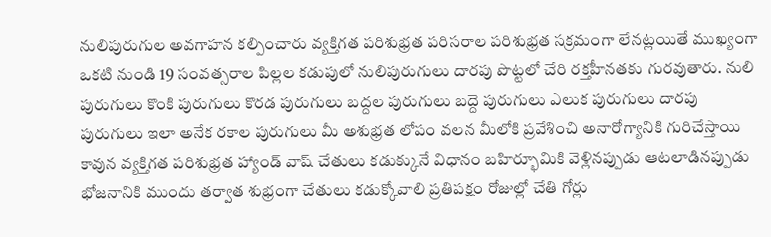నులిపురుగుల అవగాహన కల్పించారు వ్యక్తిగత పరిశుభ్రత పరిసరాల పరిశుభ్రత సక్రమంగా లేనట్లయితే ముఖ్యంగా ఒకటి నుండి 19 సంవత్సరాల పిల్లల కడుపులో నులిపురుగులు దారపు పొట్టలో చేరి రక్తహీనతకు గురవుతారు. నులి పురుగులు కొంకి పురుగులు కొరడ పురుగులు బద్దల పురుగులు బద్దె పురుగులు ఎలుక పురుగులు దారపు పురుగులు ఇలా అనేక రకాల పురుగులు మీ అశుభ్రత లోపం వలన మీలోకి ప్రవేశించి అనారోగ్యానికి గురిచేస్తాయి కావున వ్యక్తిగత పరిశుభ్రత హ్యాండ్ వాష్ చేతులు కడుక్కునే విధానం బహిర్భూమికి వెళ్లినప్పుడు ఆటలాడినప్పుడు భోజనానికి ముందు తర్వాత శుభ్రంగా చేతులు కడుక్కోవాలి ప్రతిపక్షం రోజుల్లో చేతి గోర్లు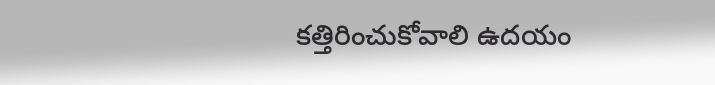కత్తిరించుకోవాలి ఉదయం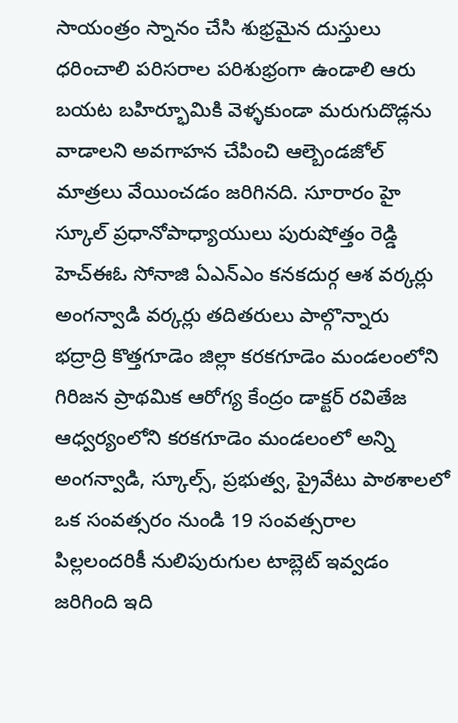సాయంత్రం స్నానం చేసి శుభ్రమైన దుస్తులు ధరించాలి పరిసరాల పరిశుభ్రంగా ఉండాలి ఆరు బయట బహిర్భూమికి వెళ్ళకుండా మరుగుదొడ్లను వాడాలని అవగాహన చేపించి ఆల్బెండజోల్ మాత్రలు వేయించడం జరిగినది. సూరారం హై స్కూల్ ప్రధానోపాధ్యాయులు పురుషోత్తం రెడ్డి హెచ్ఈఓ సోనాజి ఏఎన్ఎం కనకదుర్గ ఆశ వర్కర్లు అంగన్వాడి వర్కర్లు తదితరులు పాల్గొన్నారు
భద్రాద్రి కొత్తగూడెం జిల్లా కరకగూడెం మండలంలోని గిరిజన ప్రాథమిక ఆరోగ్య కేంద్రం డాక్టర్ రవితేజ ఆధ్వర్యంలోని కరకగూడెం మండలంలో అన్ని అంగన్వాడి, స్కూల్స్, ప్రభుత్వ, ప్రైవేటు పాఠశాలలో ఒక సంవత్సరం నుండి 19 సంవత్సరాల పిల్లలందరికీ నులిపురుగుల టాబ్లెట్ ఇవ్వడం జరిగింది ఇది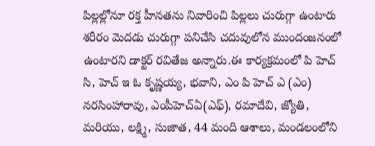పిల్లల్లోనూ రక్త హీనతను నివారించి పిల్లలు చురుగ్గా ఉంటారు శరీరం మెదడు చురుగ్గా పనిచేసి చదువులోన ముందంజనంలో ఉంటారని డాక్టర్ రవితేజ అన్నారు.ఈ కార్యక్రమంలో పి హెచ్ సి, హెచ్ ఇ ఓ కృష్ణయ్య, భవాని, ఎం పి హెచ్ ఎ (ఎం) నరసింహారావు, ఎంపీహెచ్ఏ(ఎఫ్), రమాదేవి, జ్యోతి, మరియు, లక్ష్మి, సుజాత, 44 మంది ఆశాలు, మండలంలోని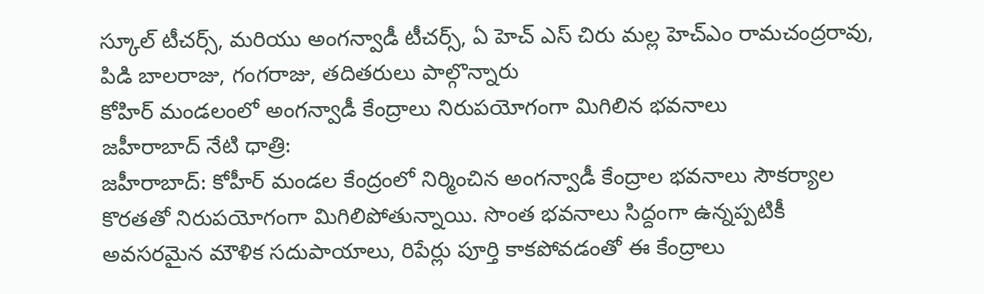స్కూల్ టీచర్స్, మరియు అంగన్వాడీ టీచర్స్, ఏ హెచ్ ఎస్ చిరు మల్ల హెచ్ఎం రామచంద్రరావు, పిడి బాలరాజు, గంగరాజు, తదితరులు పాల్గొన్నారు
కోహిర్ మండలంలో అంగన్వాడీ కేంద్రాలు నిరుపయోగంగా మిగిలిన భవనాలు
జహీరాబాద్ నేటి ధాత్రి:
జహీరాబాద్: కోహీర్ మండల కేంద్రంలో నిర్మించిన అంగన్వాడీ కేంద్రాల భవనాలు సౌకర్యాల కొరతతో నిరుపయోగంగా మిగిలిపోతున్నాయి. సొంత భవనాలు సిద్దంగా ఉన్నప్పటికీ అవసరమైన మౌళిక సదుపాయాలు, రిపేర్లు పూర్తి కాకపోవడంతో ఈ కేంద్రాలు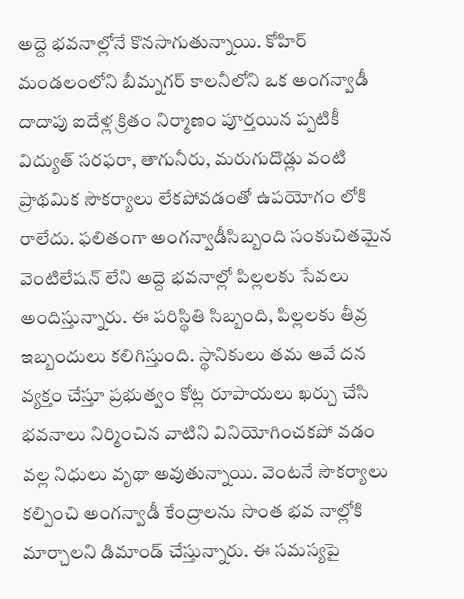అద్దె భవనాల్లోనే కొనసాగుతున్నాయి. కోహిర్ మండలంలోని బీమ్నగర్ కాలనీలోని ఒక అంగన్వాడీ దాదాపు ఐదేళ్ల క్రితం నిర్మాణం పూర్తయిన ప్పటికీ విద్యుత్ సరఫరా, తాగునీరు, మరుగుదొడ్లు వంటి ప్రాథమిక సౌకర్యాలు లేకపోవడంతో ఉపయోగం లోకి రాలేదు. ఫలితంగా అంగన్వాడీసిబ్బంది సంకుచితమైన వెంటిలేషన్ లేని అద్దె భవనాల్లో పిల్లలకు సేవలు అందిస్తున్నారు. ఈ పరిస్థితి సిబ్బంది, పిల్లలకు తీవ్ర ఇబ్బందులు కలిగిస్తుంది. స్థానికులు తమ ఆవే దన వ్యక్తం చేస్తూ ప్రభుత్వం కోట్ల రూపాయలు ఖర్చు చేసి భవనాలు నిర్మించిన వాటిని వినియోగించకపో వడం వల్ల నిధులు వృథా అవుతున్నాయి. వెంటనే సౌకర్యాలు కల్పించి అంగన్వాడీ కేంద్రాలను సొంత భవ నాల్లోకి మార్చాలని డిమాండ్ చేస్తున్నారు. ఈ సమస్యపై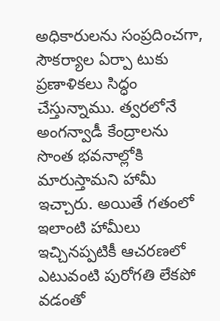అధికారులను సంప్రదించగా, సౌకర్యాల ఏర్పా టుకు ప్రణాళికలు సిద్ధం చేస్తున్నాము. త్వరలోనే అంగన్వాడీ కేంద్రాలను సొంత భవనాల్లోకి మారుస్తామని హామీ ఇచ్చారు. అయితే గతంలో ఇలాంటి హామీలు ఇచ్చినప్పటికీ ఆచరణలో ఎటువంటి పురోగతి లేకపో వడంతో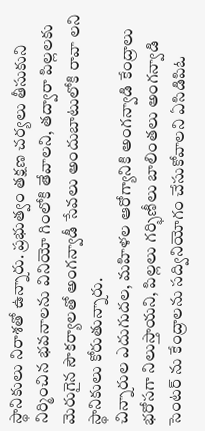స్థానికులు నిరాశతో ఉన్నారు. ప్రభుత్వం తక్షణ చర్యలు తీసుకుని నిర్మించిన భవనాలను వినియో గింలోకి తేవాలని, తద్వారా పిల్లలకు మెరుగైన సౌకర్యాలతో అంగన్వాడీ సేవలు అందుబాటులోకి రావా లని స్థానికులు కోరుతున్నారు.
చిన్నారుల ఎదుగుదల, మహిళల ఆరోగ్యానికి అంగన్వాడి కేంద్రాలు భరోసగా నిలుస్తాయని, పిల్లలు గర్భిణీలు బాలింతలు అంగన్వాడి సెంటర్ ను కేంద్రాలను సద్వినియోగం చేసుకోవాలని ఏసిడిపిఓ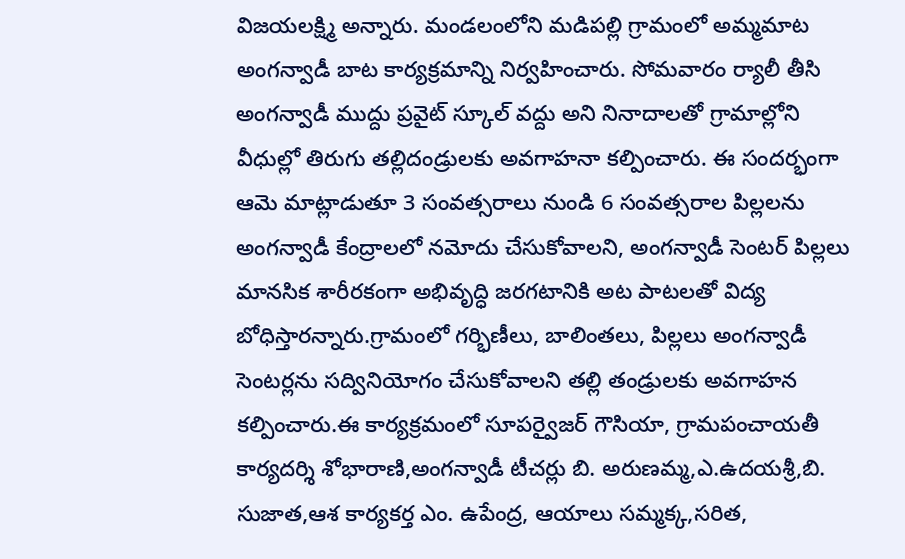విజయలక్ష్మి అన్నారు. మండలంలోని మడిపల్లి గ్రామంలో అమ్మమాట అంగన్వాడీ బాట కార్యక్రమాన్ని నిర్వహించారు. సోమవారం ర్యాలీ తీసి అంగన్వాడీ ముద్దు ప్రవైట్ స్కూల్ వద్దు అని నినాదాలతో గ్రామాల్లోని వీధుల్లో తిరుగు తల్లిదండ్రులకు అవగాహనా కల్పించారు. ఈ సందర్భంగా ఆమె మాట్లాడుతూ 3 సంవత్సరాలు నుండి 6 సంవత్సరాల పిల్లలను అంగన్వాడీ కేంద్రాలలో నమోదు చేసుకోవాలని, అంగన్వాడీ సెంటర్ పిల్లలు మానసిక శారీరకంగా అభివృద్ధి జరగటానికి అట పాటలతో విద్య బోధిస్తారన్నారు.గ్రామంలో గర్భిణీలు, బాలింతలు, పిల్లలు అంగన్వాడీ సెంటర్లను సద్వినియోగం చేసుకోవాలని తల్లి తండ్రులకు అవగాహన కల్పించారు.ఈ కార్యక్రమంలో సూపర్వైజర్ గౌసియా, గ్రామపంచాయతీ కార్యదర్శి శోభారాణి,అంగన్వాడీ టీచర్లు బి. అరుణమ్మ,ఎ.ఉదయశ్రీ,బి. సుజాత,ఆశ కార్యకర్త ఎం. ఉపేంద్ర, ఆయాలు సమ్మక్క,సరిత,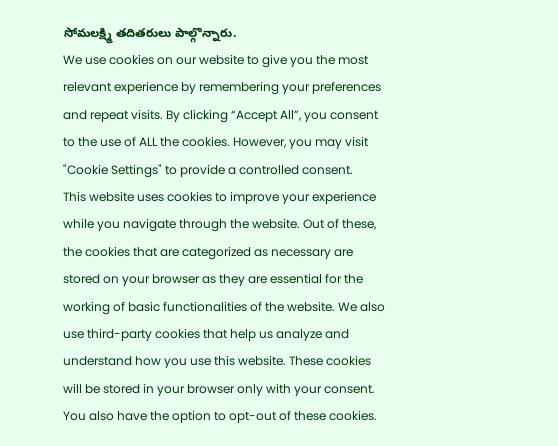సోమలక్ష్మి తదితరులు పాల్గొన్నారు.
We use cookies on our website to give you the most relevant experience by remembering your preferences and repeat visits. By clicking “Accept All”, you consent to the use of ALL the cookies. However, you may visit "Cookie Settings" to provide a controlled consent.
This website uses cookies to improve your experience while you navigate through the website. Out of these, the cookies that are categorized as necessary are stored on your browser as they are essential for the working of basic functionalities of the website. We also use third-party cookies that help us analyze and understand how you use this website. These cookies will be stored in your browser only with your consent. You also have the option to opt-out of these cookies.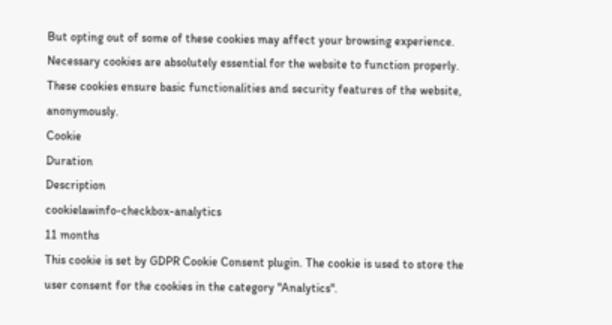But opting out of some of these cookies may affect your browsing experience.
Necessary cookies are absolutely essential for the website to function properly. These cookies ensure basic functionalities and security features of the website, anonymously.
Cookie
Duration
Description
cookielawinfo-checkbox-analytics
11 months
This cookie is set by GDPR Cookie Consent plugin. The cookie is used to store the user consent for the cookies in the category "Analytics".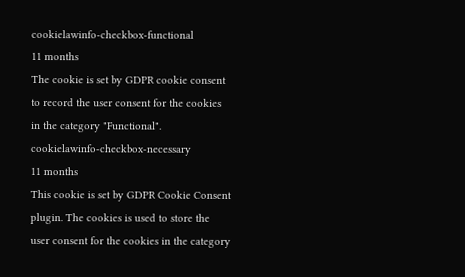cookielawinfo-checkbox-functional
11 months
The cookie is set by GDPR cookie consent to record the user consent for the cookies in the category "Functional".
cookielawinfo-checkbox-necessary
11 months
This cookie is set by GDPR Cookie Consent plugin. The cookies is used to store the user consent for the cookies in the category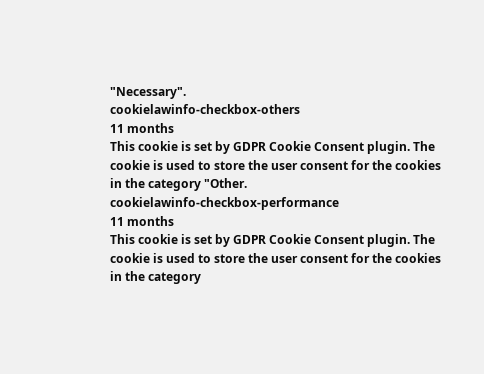"Necessary".
cookielawinfo-checkbox-others
11 months
This cookie is set by GDPR Cookie Consent plugin. The cookie is used to store the user consent for the cookies in the category "Other.
cookielawinfo-checkbox-performance
11 months
This cookie is set by GDPR Cookie Consent plugin. The cookie is used to store the user consent for the cookies in the category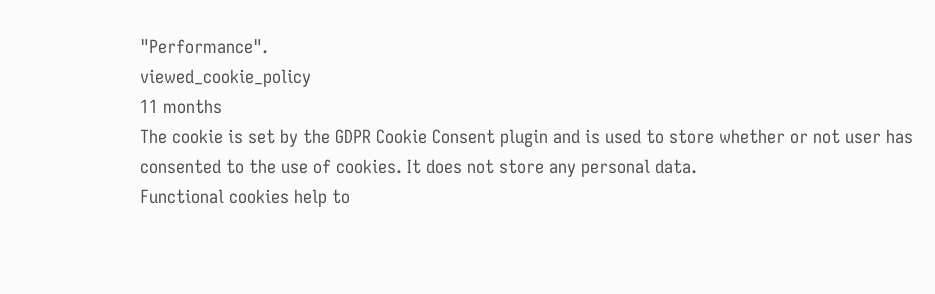"Performance".
viewed_cookie_policy
11 months
The cookie is set by the GDPR Cookie Consent plugin and is used to store whether or not user has consented to the use of cookies. It does not store any personal data.
Functional cookies help to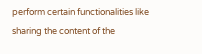perform certain functionalities like sharing the content of the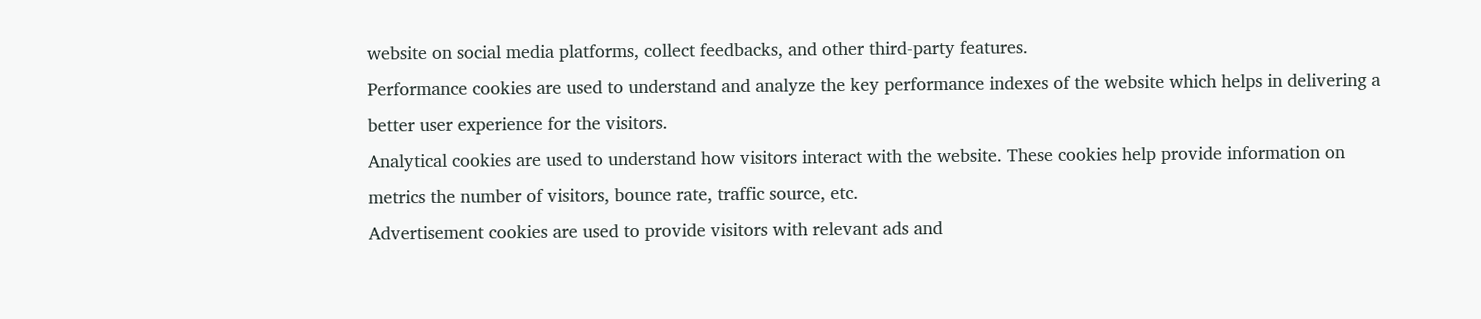website on social media platforms, collect feedbacks, and other third-party features.
Performance cookies are used to understand and analyze the key performance indexes of the website which helps in delivering a better user experience for the visitors.
Analytical cookies are used to understand how visitors interact with the website. These cookies help provide information on metrics the number of visitors, bounce rate, traffic source, etc.
Advertisement cookies are used to provide visitors with relevant ads and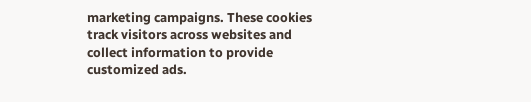marketing campaigns. These cookies track visitors across websites and collect information to provide customized ads.